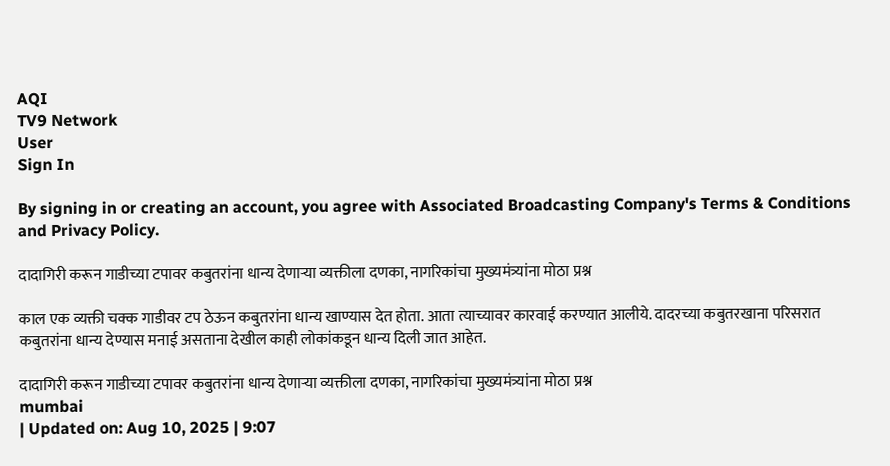AQI
TV9 Network
User
Sign In

By signing in or creating an account, you agree with Associated Broadcasting Company's Terms & Conditions and Privacy Policy.

दादागिरी करून गाडीच्या टपावर कबुतरांना धान्य देणाऱ्या व्यक्तीला दणका, नागरिकांचा मुख्यमंत्र्यांना मोठा प्रश्न

काल एक व्यक्ती चक्क गाडीवर टप ठेऊन कबुतरांना धान्य खाण्यास देत होता. आता त्याच्यावर कारवाई करण्यात आलीये. दादरच्या कबुतरखाना परिसरात कबुतरांना धान्य देण्यास मनाई असताना देखील काही लोकांकडून धान्य दिली जात आहेत.

दादागिरी करून गाडीच्या टपावर कबुतरांना धान्य देणाऱ्या व्यक्तीला दणका, नागरिकांचा मुख्यमंत्र्यांना मोठा प्रश्न
mumbai
| Updated on: Aug 10, 2025 | 9:07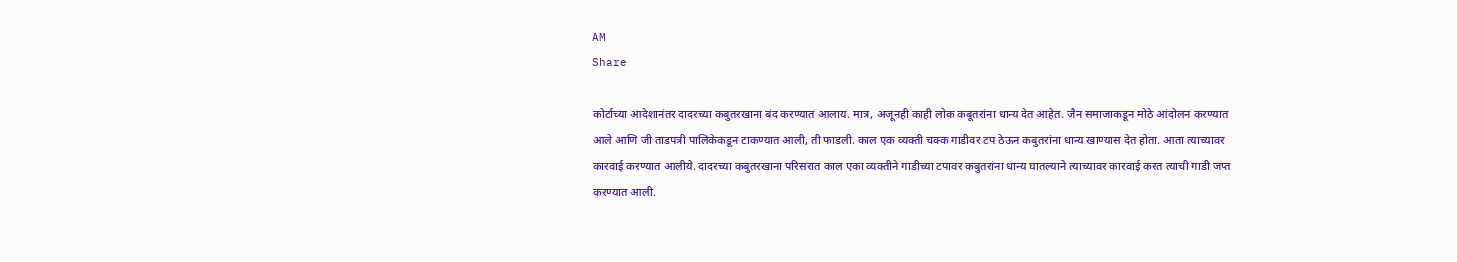AM
Share

कोर्टाच्या आदेशानंतर दादरच्या कबुतरखाना बंद करण्यात आलाय. मात्र, अजूनही काही लोक कबूतरांना धान्य देत आहेत. जैन समाजाकडून मोठे आंदोलन करण्यात आले आणि जी ताडपत्री पालिकेकडून टाकण्यात आली, ती फाडली. काल एक व्यक्ती चक्क गाडीवर टप ठेऊन कबुतरांना धान्य खाण्यास देत होता. आता त्याच्यावर कारवाई करण्यात आलीये. दादरच्या कबुतरखाना परिसरात काल एका व्यक्तीने गाडीच्या टपावर कबुतरांना धान्य घातल्याने त्याच्यावर कारवाई करत त्याची गाडी जप्त करण्यात आली.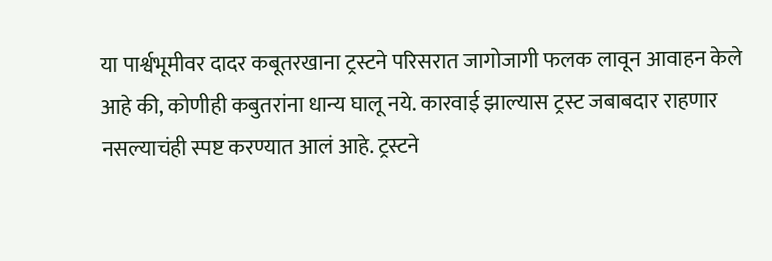या पार्श्वभूमीवर दादर कबूतरखाना ट्रस्टने परिसरात जागोजागी फलक लावून आवाहन केले आहे की, कोणीही कबुतरांना धान्य घालू नये. कारवाई झाल्यास ट्रस्ट जबाबदार राहणार नसल्याचंही स्पष्ट करण्यात आलं आहे. ट्रस्टने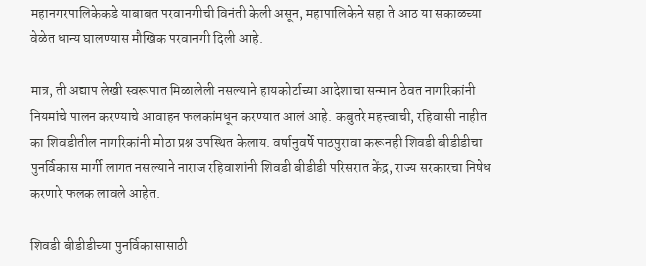महानगरपालिकेकडे याबाबत परवानगीची विनंती केली असून, महापालिकेने सहा ते आठ या सकाळच्या वेळेत धान्य घालण्यास मौखिक परवानगी दिली आहे.

मात्र, ती अद्याप लेखी स्वरूपात मिळालेली नसल्याने हायकोर्टाच्या आदेशाचा सन्मान ठेवत नागरिकांनी नियमांचे पालन करण्याचे आवाहन फलकांमधून करण्यात आलं आहे. कबुतरे महत्त्वाची, रहिवासी नाहीत का शिवडीतील नागरिकांनी मोठा प्रश्न उपस्थित केलाय. वर्षानुवर्षे पाठपुरावा करूनही शिवडी बीडीडीचा पुनर्विकास मार्गी लागत नसल्याने नाराज रहिवाशांनी शिवडी बीडीडी परिसरात केंद्र, राज्य सरकारचा निषेध करणारे फलक लावले आहेत.

शिवडी बीडीडीच्या पुनर्विकासासाठी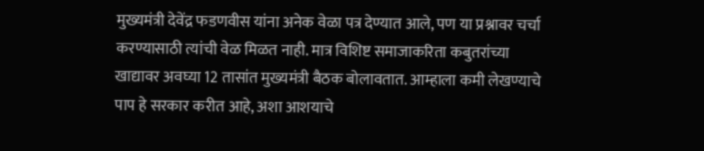मुख्यमंत्री देवेंद्र फडणवीस यांना अनेक वेळा पत्र देण्यात आले, पण या प्रश्नावर चर्चा करण्यासाठी त्यांची वेळ मिळत नाही. मात्र विशिष्ट समाजाकरिता कबुतरांच्या खाद्यावर अवघ्या 12 तासांत मुख्यमंत्री बैठक बोलावतात. आम्हाला कमी लेखण्याचे पाप हे सरकार करीत आहे, अशा आशयाचे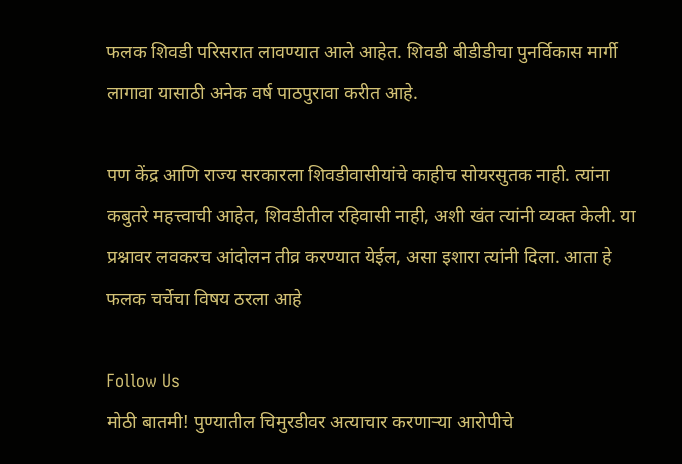फलक शिवडी परिसरात लावण्यात आले आहेत. शिवडी बीडीडीचा पुनर्विकास मार्गी लागावा यासाठी अनेक वर्ष पाठपुरावा करीत आहे.

पण केंद्र आणि राज्य सरकारला शिवडीवासीयांचे काहीच सोयरसुतक नाही. त्यांना कबुतरे महत्त्वाची आहेत, शिवडीतील रहिवासी नाही, अशी खंत त्यांनी व्यक्त केली. या प्रश्नावर लवकरच आंदोलन तीव्र करण्यात येईल, असा इशारा त्यांनी दिला. आता हे फलक चर्चेचा विषय ठरला आहे

Follow Us
मोठी बातमी! पुण्यातील चिमुरडीवर अत्याचार करणाऱ्या आरोपीचे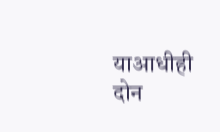याआधीही दोन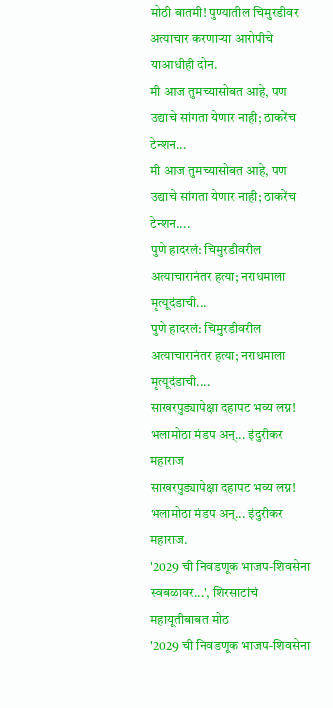मोठी बातमी! पुण्यातील चिमुरडीवर अत्याचार करणाऱ्या आरोपीचे याआधीही दोन.
मी आज तुमच्यासोबत आहे, पण उद्याचे सांगता येणार नाही; ठाकरेंच टेन्शन...
मी आज तुमच्यासोबत आहे, पण उद्याचे सांगता येणार नाही; ठाकरेंच टेन्शन....
पुणे हादरलं: चिमुरडीवरील अत्याचारानंतर हत्या; नराधमाला मृत्यूदंडाची...
पुणे हादरलं: चिमुरडीवरील अत्याचारानंतर हत्या; नराधमाला मृत्यूदंडाची....
साखरपुड्यापेक्षा दहापट भव्य लग्न! भलामोठा मंडप अन्... इंदुरीकर महाराज
साखरपुड्यापेक्षा दहापट भव्य लग्न! भलामोठा मंडप अन्... इंदुरीकर महाराज.
'2029 ची निवडणूक भाजप-शिवसेना स्वबळावर...', शिरसाटांचं महायूतीबाबत मोठ
'2029 ची निवडणूक भाजप-शिवसेना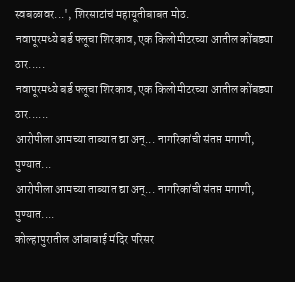स्वबळावर...', शिरसाटांचं महायूतीबाबत मोठ.
नवापूरमध्ये बर्ड फ्लूचा शिरकाव, एक किलोमीटरच्या आतील कोंबड्या ठार.....
नवापूरमध्ये बर्ड फ्लूचा शिरकाव, एक किलोमीटरच्या आतील कोंबड्या ठार......
आरोपीला आमच्या ताब्यात द्या अन्... नागरिकांची संतप्त मगाणी, पुण्यात...
आरोपीला आमच्या ताब्यात द्या अन्... नागरिकांची संतप्त मगाणी, पुण्यात....
कोल्हापुरातील आंबाबाई मंदिर परिसर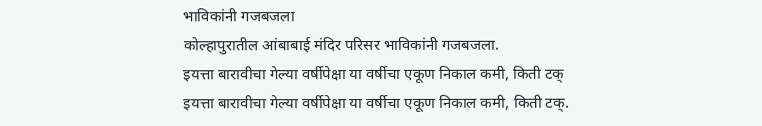भाविकांनी गजबजला
कोल्हापुरातील आंबाबाई मंदिर परिसर भाविकांनी गजबजला.
इयत्ता बारावीचा गेल्या वर्षीपेक्षा या वर्षीचा एकूण निकाल कमी, किती टक्
इयत्ता बारावीचा गेल्या वर्षीपेक्षा या वर्षीचा एकूण निकाल कमी, किती टक्.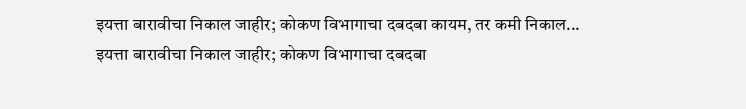इयत्ता बारावीचा निकाल जाहीर; कोकण विभागाचा दबदबा कायम, तर कमी निकाल...
इयत्ता बारावीचा निकाल जाहीर; कोकण विभागाचा दबदबा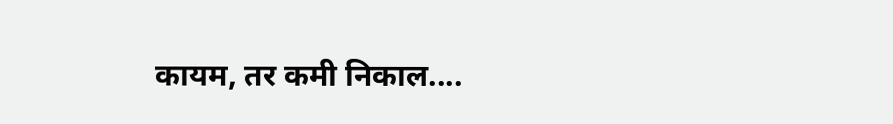कायम, तर कमी निकाल....